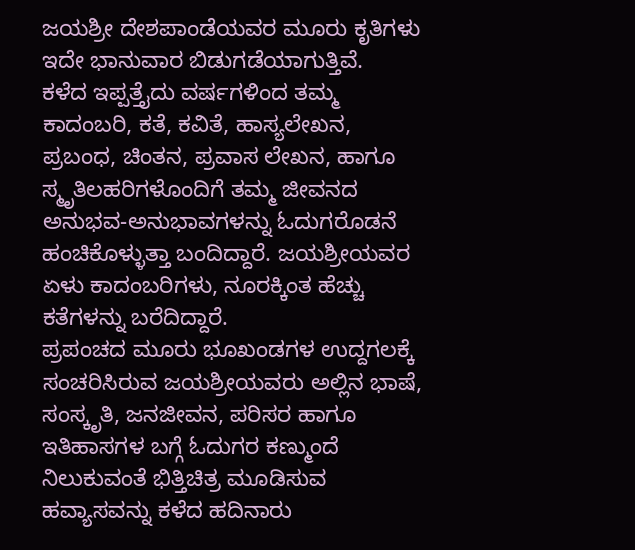ಜಯಶ್ರೀ ದೇಶಪಾಂಡೆಯವರ ಮೂರು ಕೃತಿಗಳು ಇದೇ ಭಾನುವಾರ ಬಿಡುಗಡೆಯಾಗುತ್ತಿವೆ.
ಕಳೆದ ಇಪ್ಪತ್ತೈದು ವರ್ಷಗಳಿಂದ ತಮ್ಮ ಕಾದಂಬರಿ, ಕತೆ, ಕವಿತೆ, ಹಾಸ್ಯಲೇಖನ, ಪ್ರಬಂಧ, ಚಿಂತನ, ಪ್ರವಾಸ ಲೇಖನ, ಹಾಗೂ ಸ್ಮೃತಿಲಹರಿಗಳೊಂದಿಗೆ ತಮ್ಮ ಜೀವನದ ಅನುಭವ-ಅನುಭಾವಗಳನ್ನು ಓದುಗರೊಡನೆ ಹಂಚಿಕೊಳ್ಳುತ್ತಾ ಬಂದಿದ್ದಾರೆ. ಜಯಶ್ರೀಯವರ ಏಳು ಕಾದಂಬರಿಗಳು, ನೂರಕ್ಕಿಂತ ಹೆಚ್ಚು ಕತೆಗಳನ್ನು ಬರೆದಿದ್ದಾರೆ.
ಪ್ರಪಂಚದ ಮೂರು ಭೂಖಂಡಗಳ ಉದ್ದಗಲಕ್ಕೆ ಸಂಚರಿಸಿರುವ ಜಯಶ್ರೀಯವರು ಅಲ್ಲಿನ ಭಾಷೆ, ಸಂಸ್ಕೃತಿ, ಜನಜೀವನ, ಪರಿಸರ ಹಾಗೂ ಇತಿಹಾಸಗಳ ಬಗ್ಗೆ ಓದುಗರ ಕಣ್ಮುಂದೆ ನಿಲುಕುವಂತೆ ಭಿತ್ತಿಚಿತ್ರ ಮೂಡಿಸುವ ಹವ್ಯಾಸವನ್ನು ಕಳೆದ ಹದಿನಾರು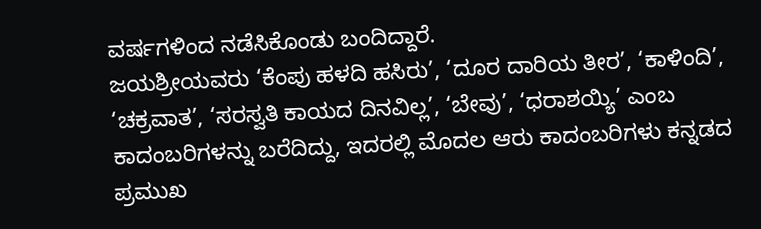ವರ್ಷಗಳಿಂದ ನಡೆಸಿಕೊಂಡು ಬಂದಿದ್ದಾರೆ.
ಜಯಶ್ರೀಯವರು ‘ಕೆಂಪು ಹಳದಿ ಹಸಿರು’, ‘ದೂರ ದಾರಿಯ ತೀರ’, ‘ಕಾಳಿಂದಿ’, ‘ಚಕ್ರವಾತ’, ‘ಸರಸ್ವತಿ ಕಾಯದ ದಿನವಿಲ್ಲ’, ‘ಬೇವು’, ‘ಧರಾಶಯ್ಯಿ’ ಎಂಬ ಕಾದಂಬರಿಗಳನ್ನು ಬರೆದಿದ್ದು, ಇದರಲ್ಲಿ ಮೊದಲ ಆರು ಕಾದಂಬರಿಗಳು ಕನ್ನಡದ ಪ್ರಮುಖ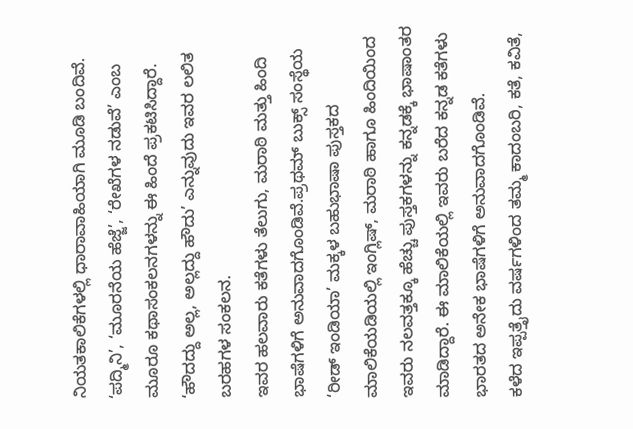ನಿಯತಕಾಲಿಕೆಗಳಲ್ಲಿ ಧಾರಾವಾಹಿಯಾಗಿ ಮೂಡಿ ಬಂದಿವೆ. ‘ಪದ್ಮಿನಿ’, ‘ಮೂರನೆಯ ಹೆಜ್ಜೆ’, ‘ರೇಖೆಗಳ ನಡುವೆ’ ಎಂಬ ಮೂರೂ ಕಥಾಸಂಕಲನಗಳನ್ನು ಈ ಹಿಂದೆ ಪ್ರಕಟಿಸಿದ್ದಾರೆ. ‘ಹೌದದ್ದು ಅಲ್ಲ, ಅಲ್ಲದ್ದು ಹೌದು’ ಎನ್ನುವುದು ಇವರ ಲಲಿತ ಬರಹಗಳ ಸಂಕಲನ.
ಇವರ ಹಲವಾರು ಕತೆಗಳು ತೆಲುಗು, ಮರಾಠಿ ಮತ್ತು ಹಿಂದಿ ಭಾಷೆಗಳಿಗೆ ಅನುವಾದಗೊಂಡಿವೆ.ಪ್ರಥಮ್ ಬುಕ್ಸ್ ಸಂಸ್ಥೆಯ ‘ರೀಡ್ ಇಂಡಿಯಾ’ ಮಕ್ಕಳ ಬಹುಭಾಷಾ ಪುಸ್ತಕದ ಮಾಲಿಕೆಯಡಿಯಲ್ಲಿ ಇಂಗ್ಲಿಷ್, ಮರಾಠಿ ಹಾಗೂ ಹಿಂದಿಯಿಂದ ಇವರು ನಲವತ್ತಕ್ಕೂ ಹೆಚ್ಚು ಪುಸ್ತಕಗಳನ್ನು ಕನ್ನಡಕ್ಕೆ ಭಾಷಾಂತರ ಮಾಡಿದ್ದಾರೆ. ಈ ಮಾಲಿಕೆಯಲ್ಲಿ ಇವರು ಬರೆದ ಕನ್ನಡ ಕತೆಗಳು ಭಾರತದ ಅನೇಕ ಭಾಷೆಗಳಿಗೆ ಅನುವಾದಗೊಂಡಿವೆ.
ಕಳೆದ ಇಪ್ಪತ್ತೈದು ವರ್ಷಗಳಿಂದ ತಮ್ಮ ಕಾದಂಬರಿ, ಕತೆ, ಕವಿತೆ,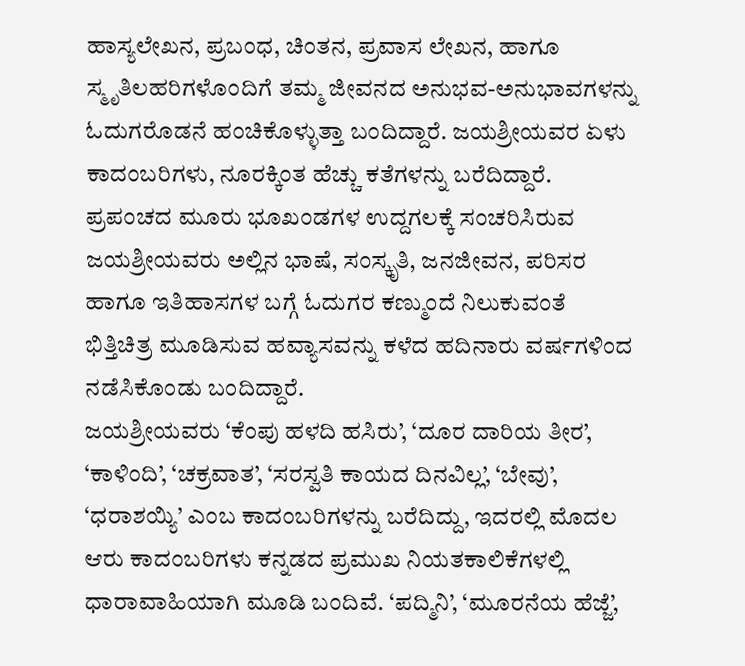ಹಾಸ್ಯಲೇಖನ, ಪ್ರಬಂಧ, ಚಿಂತನ, ಪ್ರವಾಸ ಲೇಖನ, ಹಾಗೂ ಸ್ಮೃತಿಲಹರಿಗಳೊಂದಿಗೆ ತಮ್ಮ ಜೀವನದ ಅನುಭವ-ಅನುಭಾವಗಳನ್ನು ಓದುಗರೊಡನೆ ಹಂಚಿಕೊಳ್ಳುತ್ತಾ ಬಂದಿದ್ದಾರೆ. ಜಯಶ್ರೀಯವರ ಏಳು ಕಾದಂಬರಿಗಳು, ನೂರಕ್ಕಿಂತ ಹೆಚ್ಚು ಕತೆಗಳನ್ನು ಬರೆದಿದ್ದಾರೆ.
ಪ್ರಪಂಚದ ಮೂರು ಭೂಖಂಡಗಳ ಉದ್ದಗಲಕ್ಕೆ ಸಂಚರಿಸಿರುವ ಜಯಶ್ರೀಯವರು ಅಲ್ಲಿನ ಭಾಷೆ, ಸಂಸ್ಕೃತಿ, ಜನಜೀವನ, ಪರಿಸರ ಹಾಗೂ ಇತಿಹಾಸಗಳ ಬಗ್ಗೆ ಓದುಗರ ಕಣ್ಮುಂದೆ ನಿಲುಕುವಂತೆ ಭಿತ್ತಿಚಿತ್ರ ಮೂಡಿಸುವ ಹವ್ಯಾಸವನ್ನು ಕಳೆದ ಹದಿನಾರು ವರ್ಷಗಳಿಂದ ನಡೆಸಿಕೊಂಡು ಬಂದಿದ್ದಾರೆ.
ಜಯಶ್ರೀಯವರು ‘ಕೆಂಪು ಹಳದಿ ಹಸಿರು’, ‘ದೂರ ದಾರಿಯ ತೀರ’, ‘ಕಾಳಿಂದಿ’, ‘ಚಕ್ರವಾತ’, ‘ಸರಸ್ವತಿ ಕಾಯದ ದಿನವಿಲ್ಲ’, ‘ಬೇವು’, ‘ಧರಾಶಯ್ಯಿ’ ಎಂಬ ಕಾದಂಬರಿಗಳನ್ನು ಬರೆದಿದ್ದು, ಇದರಲ್ಲಿ ಮೊದಲ ಆರು ಕಾದಂಬರಿಗಳು ಕನ್ನಡದ ಪ್ರಮುಖ ನಿಯತಕಾಲಿಕೆಗಳಲ್ಲಿ ಧಾರಾವಾಹಿಯಾಗಿ ಮೂಡಿ ಬಂದಿವೆ. ‘ಪದ್ಮಿನಿ’, ‘ಮೂರನೆಯ ಹೆಜ್ಜೆ’,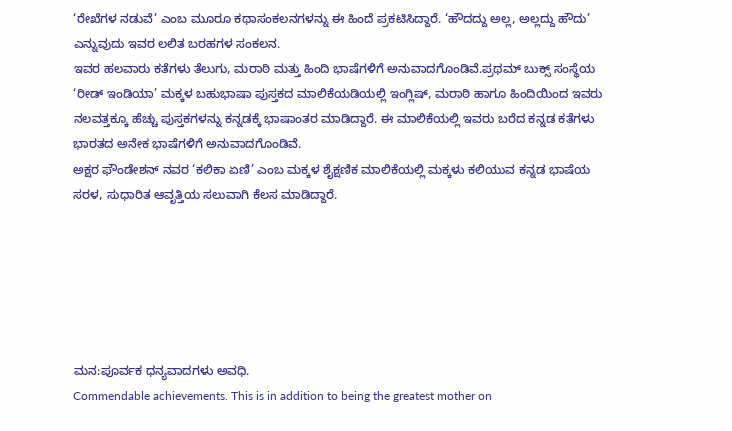‘ರೇಖೆಗಳ ನಡುವೆ’ ಎಂಬ ಮೂರೂ ಕಥಾಸಂಕಲನಗಳನ್ನು ಈ ಹಿಂದೆ ಪ್ರಕಟಿಸಿದ್ದಾರೆ. ‘ಹೌದದ್ದು ಅಲ್ಲ, ಅಲ್ಲದ್ದು ಹೌದು’ ಎನ್ನುವುದು ಇವರ ಲಲಿತ ಬರಹಗಳ ಸಂಕಲನ.
ಇವರ ಹಲವಾರು ಕತೆಗಳು ತೆಲುಗು, ಮರಾಠಿ ಮತ್ತು ಹಿಂದಿ ಭಾಷೆಗಳಿಗೆ ಅನುವಾದಗೊಂಡಿವೆ.ಪ್ರಥಮ್ ಬುಕ್ಸ್ ಸಂಸ್ಥೆಯ ‘ರೀಡ್ ಇಂಡಿಯಾ’ ಮಕ್ಕಳ ಬಹುಭಾಷಾ ಪುಸ್ತಕದ ಮಾಲಿಕೆಯಡಿಯಲ್ಲಿ ಇಂಗ್ಲಿಷ್, ಮರಾಠಿ ಹಾಗೂ ಹಿಂದಿಯಿಂದ ಇವರು ನಲವತ್ತಕ್ಕೂ ಹೆಚ್ಚು ಪುಸ್ತಕಗಳನ್ನು ಕನ್ನಡಕ್ಕೆ ಭಾಷಾಂತರ ಮಾಡಿದ್ದಾರೆ. ಈ ಮಾಲಿಕೆಯಲ್ಲಿ ಇವರು ಬರೆದ ಕನ್ನಡ ಕತೆಗಳು ಭಾರತದ ಅನೇಕ ಭಾಷೆಗಳಿಗೆ ಅನುವಾದಗೊಂಡಿವೆ.
ಅಕ್ಷರ ಫೌಂಡೇಶನ್ ನವರ ‘ಕಲಿಕಾ ಏಣಿ’ ಎಂಬ ಮಕ್ಕಳ ಶೈಕ್ಷಣಿಕ ಮಾಲಿಕೆಯಲ್ಲಿ ಮಕ್ಕಳು ಕಲಿಯುವ ಕನ್ನಡ ಭಾಷೆಯ ಸರಳ, ಸುಧಾರಿತ ಆವೃತ್ತಿಯ ಸಲುವಾಗಿ ಕೆಲಸ ಮಾಡಿದ್ದಾರೆ.






ಮನ:ಪೂರ್ವಕ ಧನ್ಯವಾದಗಳು ಅವಧಿ.
Commendable achievements. This is in addition to being the greatest mother on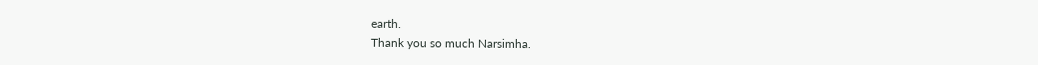earth.
Thank you so much Narsimha.